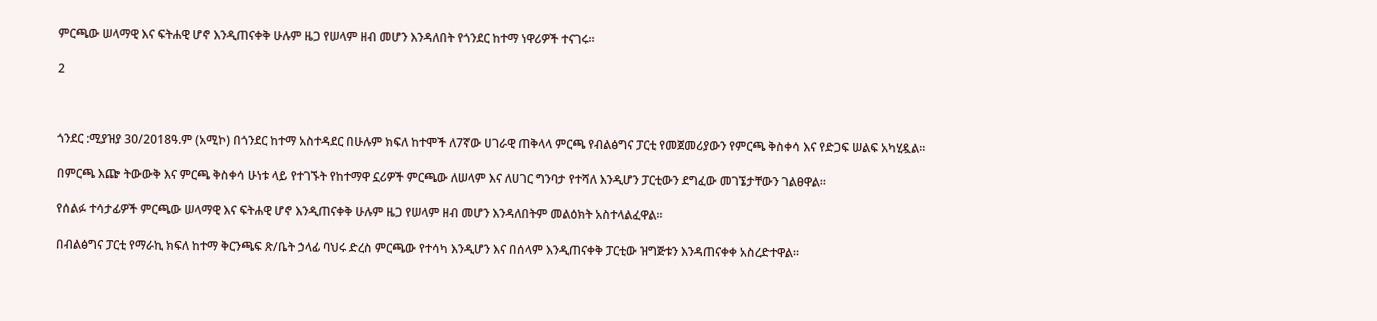ምርጫው ሠላማዊ እና ፍትሐዊ ሆኖ እንዲጠናቀቅ ሁሉም ዜጋ የሠላም ዘብ መሆን እንዳለበት የጎንደር ከተማ ነዋሪዎች ተናገሩ።

2



ጎንደር :ሚያዝያ 30/2018ዓ.ም (አሚኮ) በጎንደር ከተማ አስተዳደር በሁሉም ክፍለ ከተሞች ለ7ኛው ሀገራዊ ጠቅላላ ምርጫ የብልፅግና ፓርቲ የመጀመሪያውን የምርጫ ቅስቀሳ እና የድጋፍ ሠልፍ አካሂዷል።

በምርጫ እጬ ትውውቅ እና ምርጫ ቅስቀሳ ሁነቱ ላይ የተገኙት የከተማዋ ኗሪዎች ምርጫው ለሠላም እና ለሀገር ግንባታ የተሻለ እንዲሆን ፓርቲውን ደግፈው መገኜታቸውን ገልፀዋል።

የሰልፉ ተሳታፊዎች ምርጫው ሠላማዊ እና ፍትሐዊ ሆኖ እንዲጠናቀቅ ሁሉም ዜጋ የሠላም ዘብ መሆን እንዳለበትም መልዕክት አስተላልፈዋል።

በብልፅግና ፓርቲ የማራኪ ክፍለ ከተማ ቅርንጫፍ ጽ/ቤት ኃላፊ ባህሩ ድረስ ምርጫው የተሳካ እንዲሆን እና በሰላም እንዲጠናቀቅ ፓርቲው ዝግጅቱን እንዳጠናቀቀ አስረድተዋል።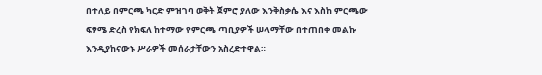በተለይ በምርጫ ካርድ ምዝገባ ወቅት ጀምሮ ያለው እንቅስቃሴ እና እስከ ምርጫው ፍፃሜ ድረስ የክፍለ ከተማው የምርጫ ጣቢያዎች ሠላማቸው በተጠበቀ መልኩ እንዲያከናውኑ ሥራዎች መሰራታቸውን አስረድተዋል።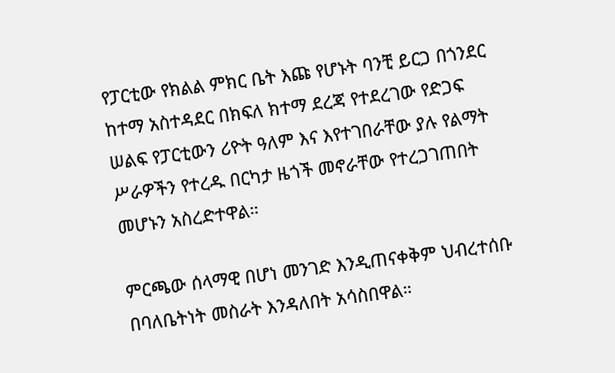የፓርቲው የክልል ምክር ቤት እጩ የሆኑት ባንቺ ይርጋ በጎንደር ከተማ አስተዳደር በክፍለ ክተማ ደረጃ የተደረገው የድጋፍ ሠልፍ የፓርቲውን ሪዮት ዓለም እና እየተገበራቸው ያሉ የልማት ሥራዎችን የተረዱ በርካታ ዜጎች መኖራቸው የተረጋገጠበት መሆኑን አስረድተዋል።

ምርጫው ሰላማዊ በሆነ መንገድ እንዲጠናቀቅም ህብረተሰቡ በባለቤትነት መስራት እንዳለበት አሳስበዋል።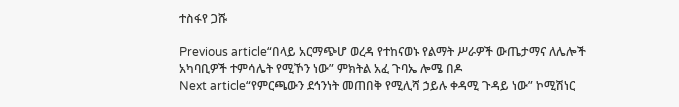ተስፋየ ጋሹ

Previous article“በላይ አርማጭሆ ወረዳ የተከናወኑ የልማት ሥራዎች ውጤታማና ለሌሎች አካባቢዎች ተምሳሌት የሚኾን ነው” ምክትል አፈ ጉባኤ ሎሜ በዶ
Next article“የምርጫውን ደኅንነት መጠበቅ የሚሊሻ ኃይሉ ቀዳሚ ጉዳይ ነው” ኮሚሽነር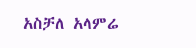አስቻለ አላምሬ